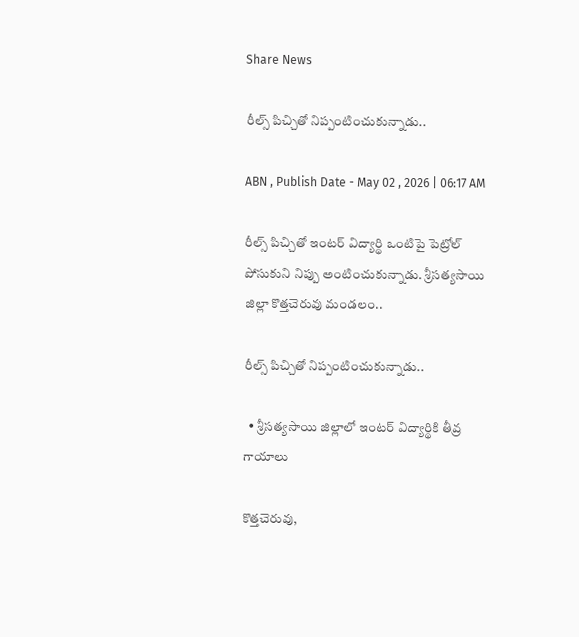Share News

రీల్స్‌ పిచ్చితో నిప్పంటించుకున్నాడు..

ABN , Publish Date - May 02 , 2026 | 06:17 AM

రీల్స్‌ పిచ్చితో ఇంటర్‌ విద్యార్థి ఒంటిపై పెట్రోల్‌ పోసుకుని నిప్పు అంటించుకున్నాడు. శ్రీసత్యసాయి జిల్లా కొత్తచెరువు మండలం..

రీల్స్‌ పిచ్చితో నిప్పంటించుకున్నాడు..

  • శ్రీసత్యసాయి జిల్లాలో ఇంటర్‌ విద్యార్థికి తీవ్ర గాయాలు

కొత్తచెరువు,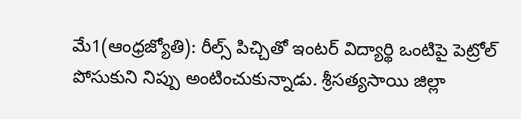మే1(ఆంధ్రజ్యోతి): రీల్స్‌ పిచ్చితో ఇంటర్‌ విద్యార్థి ఒంటిపై పెట్రోల్‌ పోసుకుని నిప్పు అంటించుకున్నాడు. శ్రీసత్యసాయి జిల్లా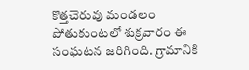కొత్తచెరువు మండలం పోతుకుంటలో శుక్రవారం ఈ సంఘటన జరిగింది. గ్రామానికి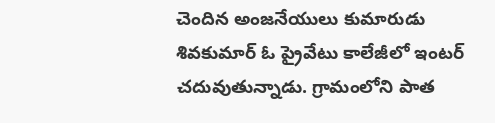చెందిన అంజనేయులు కుమారుడు శివకుమార్‌ ఓ ప్రైవేటు కాలేజీలో ఇంటర్‌ చదువుతున్నాడు. గ్రామంలోని పాత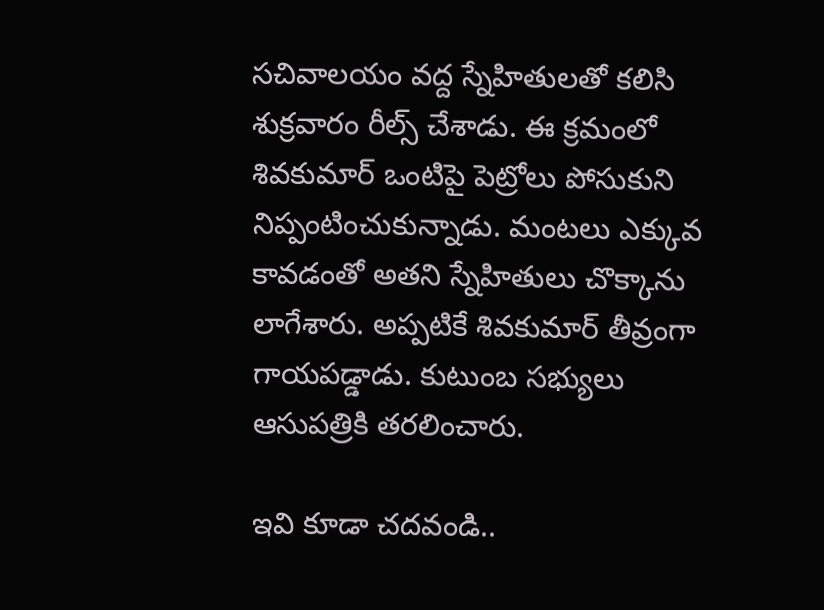సచివాలయం వద్ద స్నేహితులతో కలిసి శుక్రవారం రీల్స్‌ చేశాడు. ఈ క్రమంలో శివకుమార్‌ ఒంటిపై పెట్రోలు పోసుకుని నిప్పంటించుకున్నాడు. మంటలు ఎక్కువ కావడంతో అతని స్నేహితులు చొక్కాను లాగేశారు. అప్పటికే శివకుమార్‌ తీవ్రంగా గాయపడ్డాడు. కుటుంబ సభ్యులు ఆసుపత్రికి తరలించారు.

ఇవి కూడా చదవండి..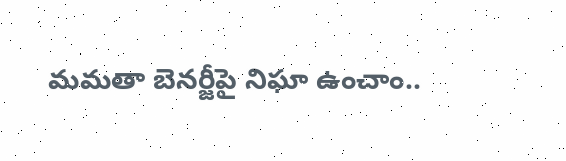మమతా బెనర్జీపై నిఘా ఉంచాం..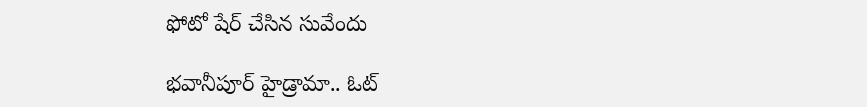ఫోటో షేర్ చేసిన సువేందు

భవానీపూర్ హైడ్రామా.. ఓట్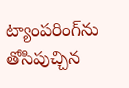ట్యాంపరింగ్‌‌ను తోసిపుచ్చిన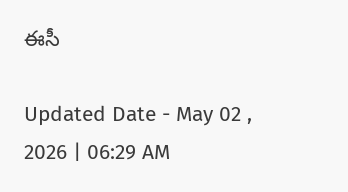ఈసీ

Updated Date - May 02 , 2026 | 06:29 AM